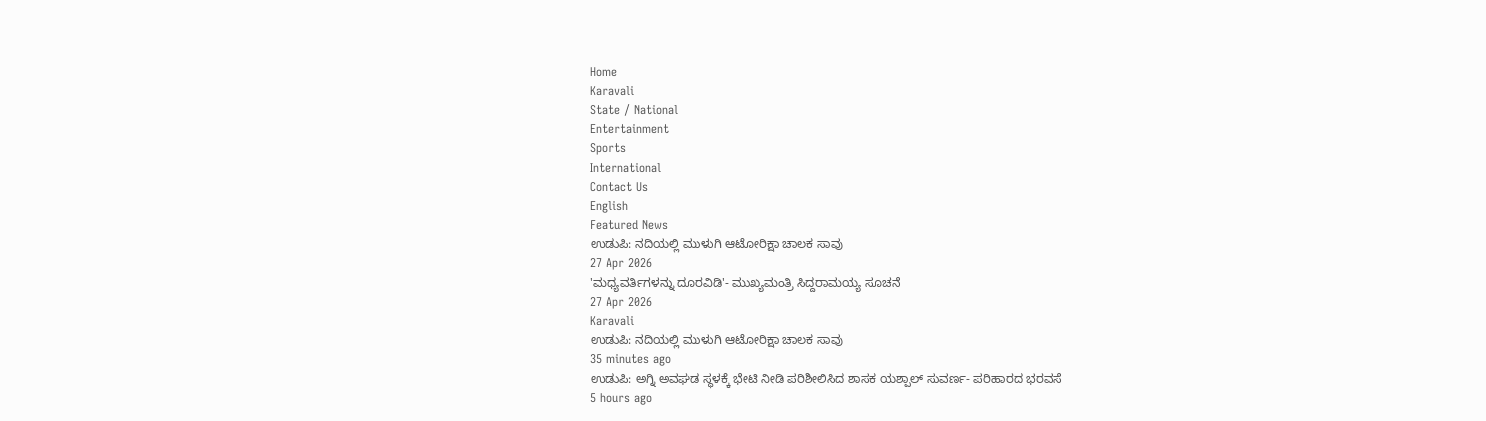Home
Karavali
State / National
Entertainment
Sports
International
Contact Us
English
Featured News
ಉಡುಪಿ: ನದಿಯಲ್ಲಿ ಮುಳುಗಿ ಆಟೋರಿಕ್ಷಾ ಚಾಲಕ ಸಾವು
27 Apr 2026
'ಮಧ್ಯವರ್ತಿಗಳನ್ನು ದೂರವಿಡಿ'- ಮುಖ್ಯಮಂತ್ರಿ ಸಿದ್ದರಾಮಯ್ಯ ಸೂಚನೆ
27 Apr 2026
Karavali
ಉಡುಪಿ: ನದಿಯಲ್ಲಿ ಮುಳುಗಿ ಆಟೋರಿಕ್ಷಾ ಚಾಲಕ ಸಾವು
35 minutes ago
ಉಡುಪಿ: ಅಗ್ನಿ ಅವಘಡ ಸ್ಥಳಕ್ಕೆ ಭೇಟಿ ನೀಡಿ ಪರಿಶೀಲಿಸಿದ ಶಾಸಕ ಯಶ್ಪಾಲ್ ಸುವರ್ಣ- ಪರಿಹಾರದ ಭರವಸೆ
5 hours ago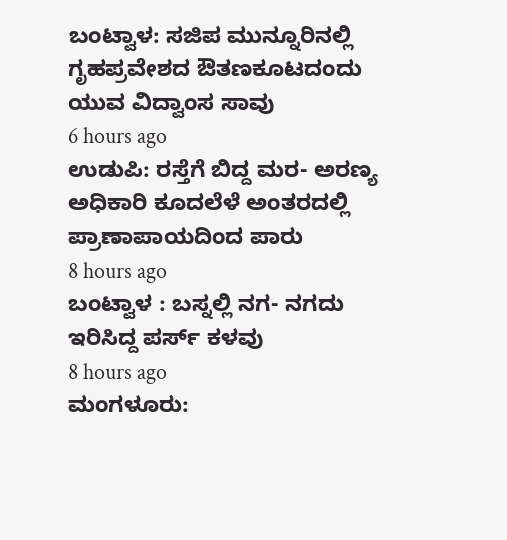ಬಂಟ್ವಾಳ: ಸಜಿಪ ಮುನ್ನೂರಿನಲ್ಲಿ ಗೃಹಪ್ರವೇಶದ ಔತಣಕೂಟದಂದು ಯುವ ವಿದ್ವಾಂಸ ಸಾವು
6 hours ago
ಉಡುಪಿ: ರಸ್ತೆಗೆ ಬಿದ್ದ ಮರ- ಅರಣ್ಯ ಅಧಿಕಾರಿ ಕೂದಲೆಳೆ ಅಂತರದಲ್ಲಿ ಪ್ರಾಣಾಪಾಯದಿಂದ ಪಾರು
8 hours ago
ಬಂಟ್ವಾಳ : ಬಸ್ನಲ್ಲಿ ನಗ- ನಗದು ಇರಿಸಿದ್ದ ಪರ್ಸ್ ಕಳವು
8 hours ago
ಮಂಗಳೂರು: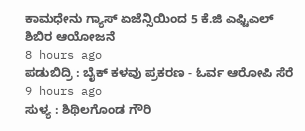ಕಾಮಧೇನು ಗ್ಯಾಸ್ ಏಜೆನ್ಸಿಯಿಂದ 5 ಕೆ.ಜಿ ಎಫ್ಟಿಎಲ್ ಶಿಬಿರ ಆಯೋಜನೆ
8 hours ago
ಪಡುಬಿದ್ರಿ : ಬೈಕ್ ಕಳವು ಪ್ರಕರಣ - ಓರ್ವ ಆರೋಪಿ ಸೆರೆ
9 hours ago
ಸುಳ್ಯ : ಶಿಥಿಲಗೊಂಡ ಗೌರಿ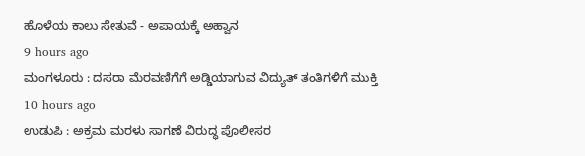ಹೊಳೆಯ ಕಾಲು ಸೇತುವೆ - ಅಪಾಯಕ್ಕೆ ಅಹ್ವಾನ
9 hours ago
ಮಂಗಳೂರು : ದಸರಾ ಮೆರವಣಿಗೆಗೆ ಅಡ್ಡಿಯಾಗುವ ವಿದ್ಯುತ್ ತಂತಿಗಳಿಗೆ ಮುಕ್ತಿ
10 hours ago
ಉಡುಪಿ : ಅಕ್ರಮ ಮರಳು ಸಾಗಣೆ ವಿರುದ್ಧ ಪೊಲೀಸರ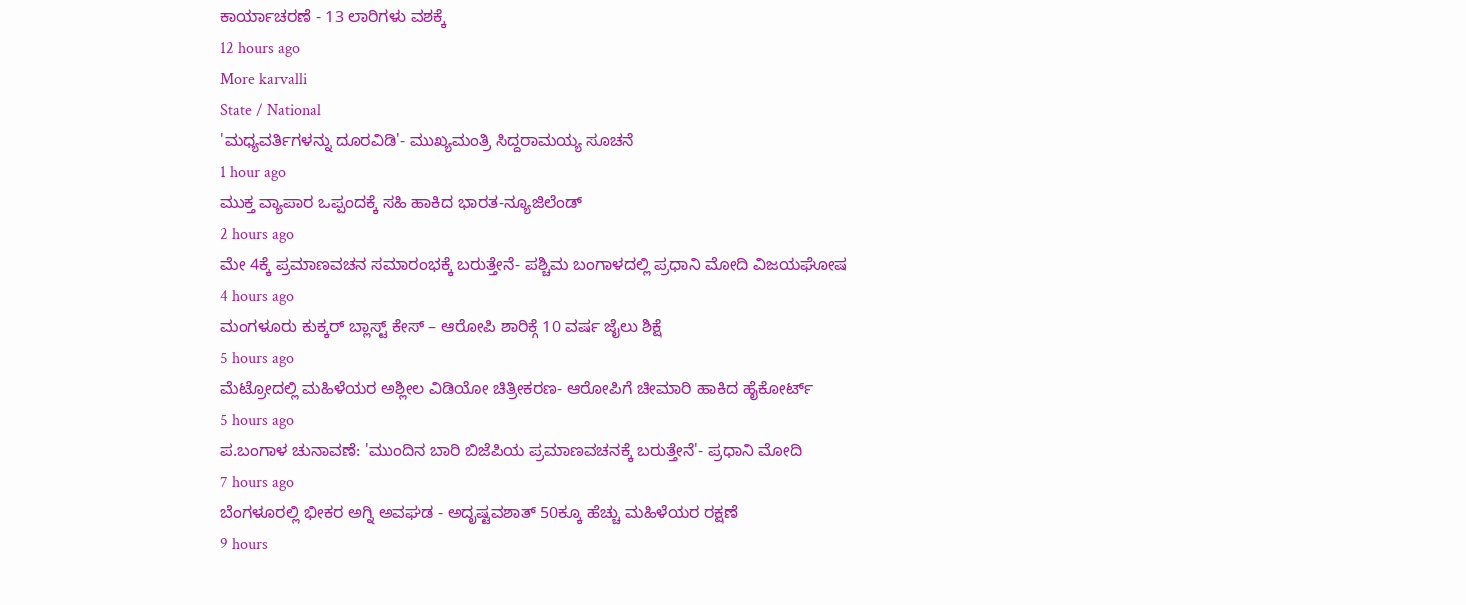ಕಾರ್ಯಾಚರಣೆ - 13 ಲಾರಿಗಳು ವಶಕ್ಕೆ
12 hours ago
More karvalli
State / National
'ಮಧ್ಯವರ್ತಿಗಳನ್ನು ದೂರವಿಡಿ'- ಮುಖ್ಯಮಂತ್ರಿ ಸಿದ್ದರಾಮಯ್ಯ ಸೂಚನೆ
1 hour ago
ಮುಕ್ತ ವ್ಯಾಪಾರ ಒಪ್ಪಂದಕ್ಕೆ ಸಹಿ ಹಾಕಿದ ಭಾರತ-ನ್ಯೂಜಿಲೆಂಡ್
2 hours ago
ಮೇ 4ಕ್ಕೆ ಪ್ರಮಾಣವಚನ ಸಮಾರಂಭಕ್ಕೆ ಬರುತ್ತೇನೆ- ಪಶ್ಚಿಮ ಬಂಗಾಳದಲ್ಲಿ ಪ್ರಧಾನಿ ಮೋದಿ ವಿಜಯಘೋಷ
4 hours ago
ಮಂಗಳೂರು ಕುಕ್ಕರ್ ಬ್ಲಾಸ್ಟ್ ಕೇಸ್ – ಆರೋಪಿ ಶಾರಿಕ್ಗೆ 10 ವರ್ಷ ಜೈಲು ಶಿಕ್ಷೆ
5 hours ago
ಮೆಟ್ರೋದಲ್ಲಿ ಮಹಿಳೆಯರ ಅಶ್ಲೀಲ ವಿಡಿಯೋ ಚಿತ್ರೀಕರಣ- ಆರೋಪಿಗೆ ಚೀಮಾರಿ ಹಾಕಿದ ಹೈಕೋರ್ಟ್
5 hours ago
ಪ.ಬಂಗಾಳ ಚುನಾವಣೆ: 'ಮುಂದಿನ ಬಾರಿ ಬಿಜೆಪಿಯ ಪ್ರಮಾಣವಚನಕ್ಕೆ ಬರುತ್ತೇನೆ'- ಪ್ರಧಾನಿ ಮೋದಿ
7 hours ago
ಬೆಂಗಳೂರಲ್ಲಿ ಭೀಕರ ಅಗ್ನಿ ಅವಘಡ - ಅದೃಷ್ಟವಶಾತ್ 50ಕ್ಕೂ ಹೆಚ್ಚು ಮಹಿಳೆಯರ ರಕ್ಷಣೆ
9 hours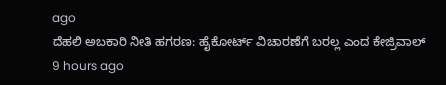ago
ದೆಹಲಿ ಅಬಕಾರಿ ನೀತಿ ಹಗರಣ: ಹೈಕೋರ್ಟ್ ವಿಚಾರಣೆಗೆ ಬರಲ್ಲ ಎಂದ ಕೇಜ್ರಿವಾಲ್
9 hours ago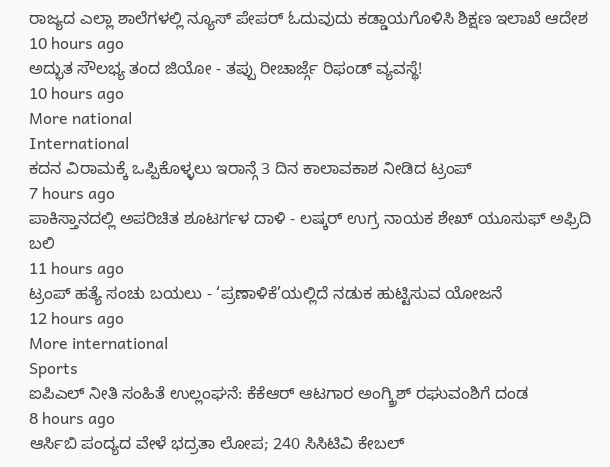ರಾಜ್ಯದ ಎಲ್ಲಾ ಶಾಲೆಗಳಲ್ಲಿ ನ್ಯೂಸ್ ಪೇಪರ್ ಓದುವುದು ಕಡ್ಡಾಯಗೊಳಿಸಿ ಶಿಕ್ಷಣ ಇಲಾಖೆ ಆದೇಶ
10 hours ago
ಅದ್ಭುತ ಸೌಲಭ್ಯ ತಂದ ಜಿಯೋ - ತಪ್ಪು ರೀಚಾರ್ಜ್ಗೆ ರಿಫಂಡ್ ವ್ಯವಸ್ಥೆ!
10 hours ago
More national
International
ಕದನ ವಿರಾಮಕ್ಕೆ ಒಪ್ಪಿಕೊಳ್ಳಲು ಇರಾನ್ಗೆ 3 ದಿನ ಕಾಲಾವಕಾಶ ನೀಡಿದ ಟ್ರಂಪ್
7 hours ago
ಪಾಕಿಸ್ತಾನದಲ್ಲಿ ಅಪರಿಚಿತ ಶೂಟರ್ಗಳ ದಾಳಿ - ಲಷ್ಕರ್ ಉಗ್ರ ನಾಯಕ ಶೇಖ್ ಯೂಸುಫ್ ಅಫ್ರಿದಿ ಬಲಿ
11 hours ago
ಟ್ರಂಪ್ ಹತ್ಯೆ ಸಂಚು ಬಯಲು - ‘ಪ್ರಣಾಳಿಕೆ’ಯಲ್ಲಿದೆ ನಡುಕ ಹುಟ್ಟಿಸುವ ಯೋಜನೆ
12 hours ago
More international
Sports
ಐಪಿಎಲ್ ನೀತಿ ಸಂಹಿತೆ ಉಲ್ಲಂಘನೆ: ಕೆಕೆಆರ್ ಆಟಗಾರ ಅಂಗ್ಕ್ರಿಶ್ ರಘುವಂಶಿಗೆ ದಂಡ
8 hours ago
ಆರ್ಸಿಬಿ ಪಂದ್ಯದ ವೇಳೆ ಭದ್ರತಾ ಲೋಪ; 240 ಸಿಸಿಟಿವಿ ಕೇಬಲ್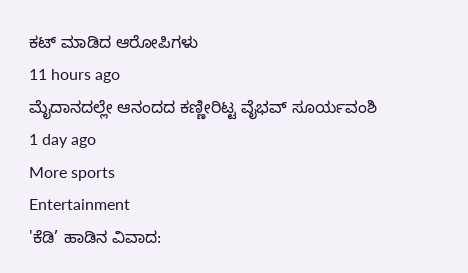ಕಟ್ ಮಾಡಿದ ಆರೋಪಿಗಳು
11 hours ago
ಮೈದಾನದಲ್ಲೇ ಆನಂದದ ಕಣ್ಣೀರಿಟ್ಟ ವೈಭವ್ ಸೂರ್ಯವಂಶಿ
1 day ago
More sports
Entertainment
'ಕೆಡಿ’ ಹಾಡಿನ ವಿವಾದ: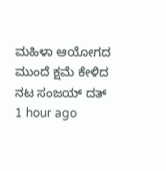ಮಹಿಳಾ ಆಯೋಗದ ಮುಂದೆ ಕ್ಷಮೆ ಕೇಳಿದ ನಟ ಸಂಜಯ್ ದತ್
1 hour ago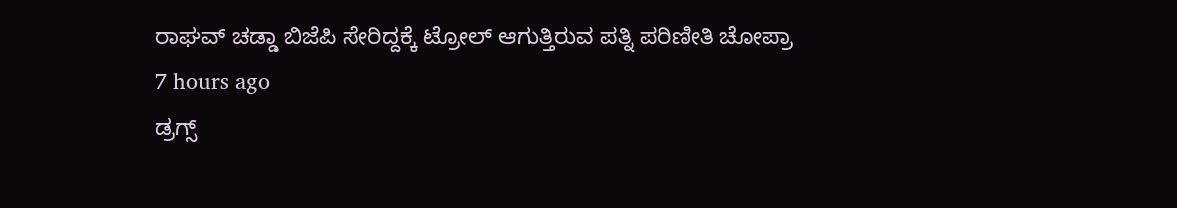ರಾಘವ್ ಚಡ್ಡಾ ಬಿಜೆಪಿ ಸೇರಿದ್ದಕ್ಕೆ ಟ್ರೋಲ್ ಆಗುತ್ತಿರುವ ಪತ್ನಿ ಪರಿಣೀತಿ ಚೋಪ್ರಾ
7 hours ago
ಡ್ರಗ್ಸ್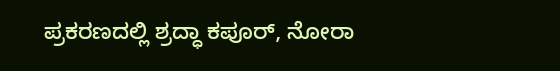ಪ್ರಕರಣದಲ್ಲಿ ಶ್ರದ್ಧಾ ಕಪೂರ್, ನೋರಾ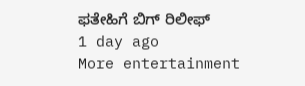ಫತೇಹಿಗೆ ಬಿಗ್ ರಿಲೀಫ್
1 day ago
More entertainment